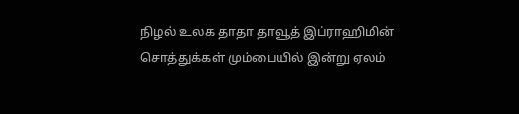நிழல் உலக தாதா தாவூத் இப்ராஹிமின் சொத்துக்கள் மும்பையில் இன்று ஏலம்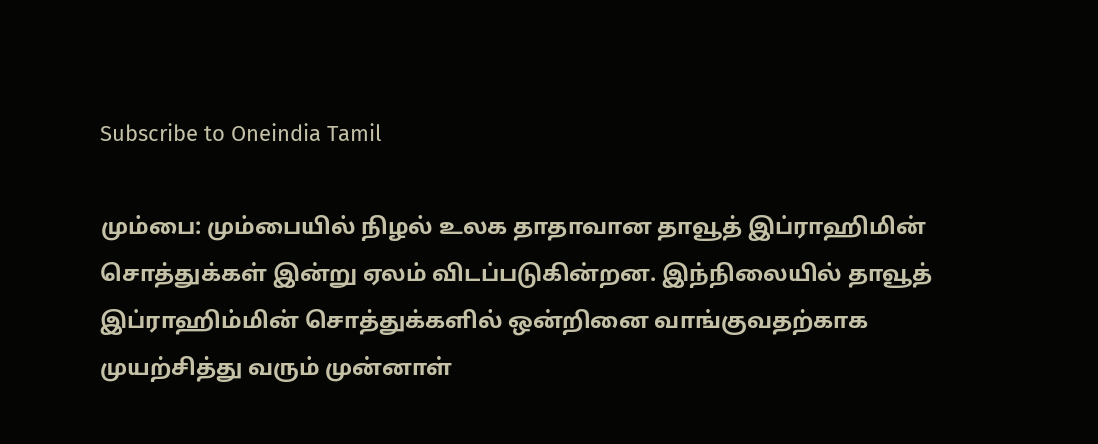Subscribe to Oneindia Tamil

மும்பை: மும்பையில் நிழல் உலக தாதாவான தாவூத் இப்ராஹிமின் சொத்துக்கள் இன்று ஏலம் விடப்படுகின்றன. இந்நிலையில் தாவூத் இப்ராஹிம்மின் சொத்துக்களில் ஒன்றினை வாங்குவதற்காக முயற்சித்து வரும் முன்னாள்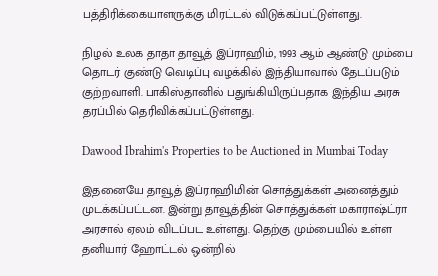பத்திரிக்கையாளருக்கு மிரட்டல் விடுக்கப்பட்டுள்ளது.

நிழல் உலக தாதா தாவூத் இப்ராஹிம், 1993 ஆம் ஆண்டு மும்பை தொடர் குண்டு வெடிப்பு வழக்கில் இந்தியாவால் தேடப்படும் குற்றவாளி. பாகிஸ்தானில் பதுங்கியிருப்பதாக இந்திய அரசு தரப்பில் தெரிவிக்கப்பட்டுள்ளது.

Dawood Ibrahim's Properties to be Auctioned in Mumbai Today

இதனையே தாவூத் இப்ராஹிமின் சொத்துக்கள் அனைத்தும் முடக்கப்பட்டன. இன்று தாவூத்தின் சொத்துக்கள் மகாராஷ்ட்ரா அரசால் ஏலம் விடப்பட உள்ளது. தெற்கு மும்பையில் உள்ள தனியார் ஹோட்டல் ஒன்றில்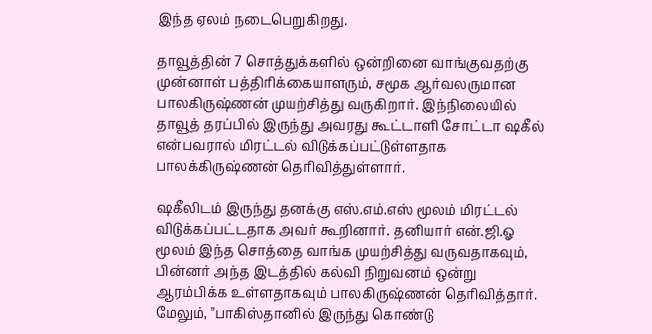இந்த ஏலம் நடைபெறுகிறது.

தாவூத்தின் 7 சொத்துக்களில் ஒன்றினை வாங்குவதற்கு முன்னாள் பத்திரிக்கையாளரும், சமூக ஆர்வலருமான பாலகிருஷ்ணன் முயற்சித்து வருகிறார். இந்நிலையில் தாவூத் தரப்பில் இருந்து அவரது கூட்டாளி சோட்டா ஷகீல் என்பவரால் மிரட்டல் விடுக்கப்பட்டுள்ளதாக பாலக்கிருஷ்ணன் தெரிவித்துள்ளார்.

ஷகீலிடம் இருந்து தனக்கு எஸ்.எம்.எஸ் மூலம் மிரட்டல் விடுக்கப்பட்டதாக அவர் கூறினார். தனியார் என்.ஜி.ஓ மூலம் இந்த சொத்தை வாங்க முயற்சித்து வருவதாகவும், பின்னர் அந்த இடத்தில் கல்வி நிறுவனம் ஒன்று ஆரம்பிக்க உள்ளதாகவும் பாலகிருஷ்ணன் தெரிவித்தார். மேலும், "பாகிஸ்தானில் இருந்து கொண்டு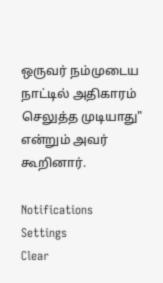ஒருவர் நம்முடைய நாட்டில் அதிகாரம் செலுத்த முடியாது" என்றும் அவர் கூறினார்.

Notifications
Settings
Clear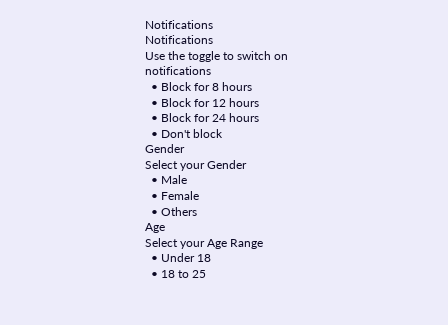Notifications
Notifications
Use the toggle to switch on notifications
  • Block for 8 hours
  • Block for 12 hours
  • Block for 24 hours
  • Don't block
Gender
Select your Gender
  • Male
  • Female
  • Others
Age
Select your Age Range
  • Under 18
  • 18 to 25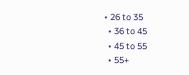• 26 to 35
  • 36 to 45
  • 45 to 55
  • 55+